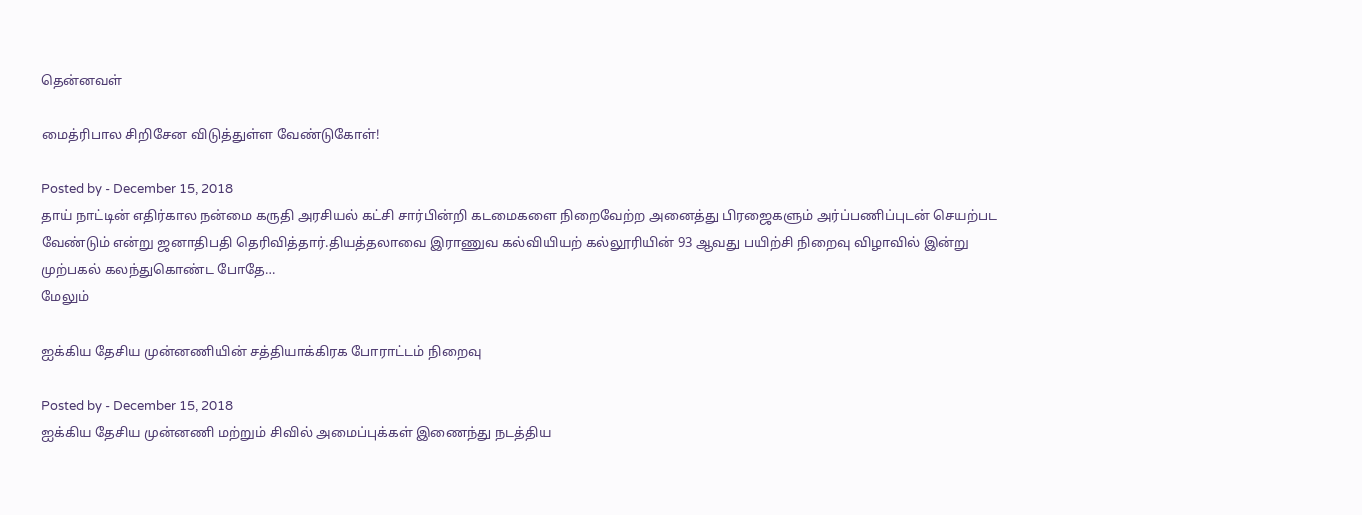தென்னவள்

மைத்ரிபால சிறிசேன விடுத்துள்ள வேண்டுகோள்!

Posted by - December 15, 2018
தாய் நாட்டின் எதிர்கால நன்மை கருதி அரசியல் கட்சி சார்பின்றி கடமைகளை நிறைவேற்ற அனைத்து பிரஜைகளும் அர்ப்பணிப்புடன் செயற்பட வேண்டும் என்று ஜனாதிபதி தெரிவித்தார்.தியத்தலாவை இராணுவ கல்வியியற் கல்லூரியின் 93 ஆவது பயிற்சி நிறைவு விழாவில் இன்று முற்பகல் கலந்துகொண்ட போதே…
மேலும்

ஐக்கிய தேசிய முன்னணியின் சத்தியாக்கிரக போராட்டம் நிறைவு

Posted by - December 15, 2018
ஐக்கிய தேசிய முன்னணி மற்றும் சிவில் அமைப்புக்கள் இணைந்து நடத்திய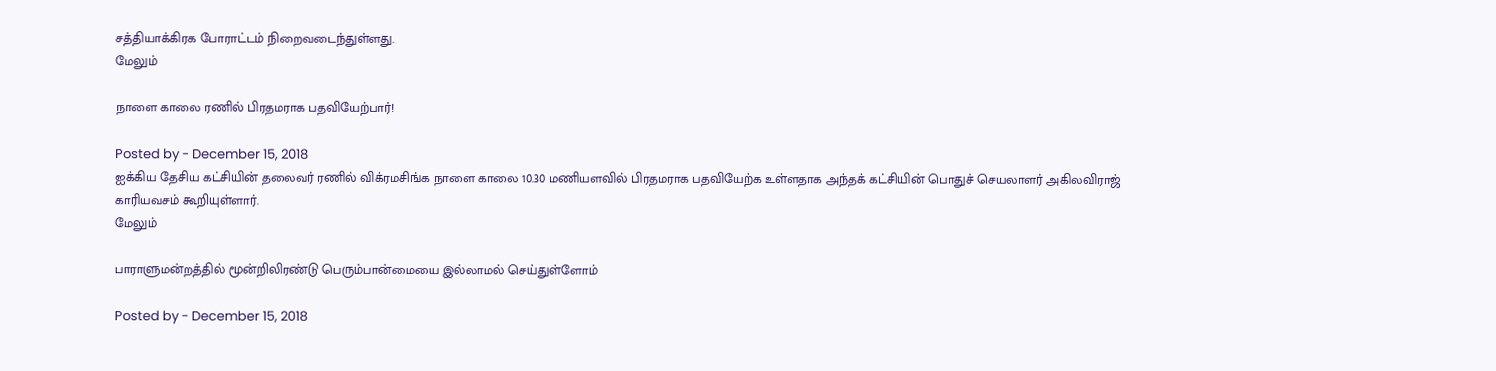சத்தியாக்கிரக போராட்டம் நிறைவடைந்துள்ளது.
மேலும்

நாளை காலை ரணில் பிரதமராக பதவியேற்பார்!

Posted by - December 15, 2018
ஐக்கிய தேசிய கட்சியின் தலைவர் ரணில் விக்ரமசிங்க நாளை காலை 10.30 மணியளவில் பிரதமராக பதவியேற்க உள்ளதாக அந்தக் கட்சியின் பொதுச் செயலாளர் அகிலவிராஜ் காரியவசம் கூறியுள்ளார்.
மேலும்

பாராளுமன்றத்தில் மூன்றிலிரண்டு பெரும்பான்மையை இல்லாமல் செய்துள்ளோம்

Posted by - December 15, 2018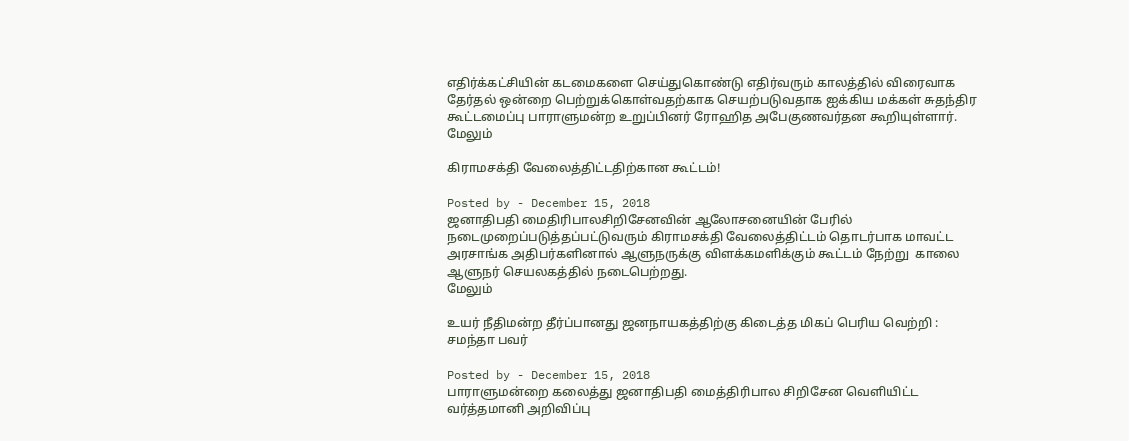எதிர்க்கட்சியின் கடமைகளை செய்துகொண்டு எதிர்வரும் காலத்தில் விரைவாக தேர்தல் ஒன்றை பெற்றுக்கொள்வதற்காக செயற்படுவதாக ஐக்கிய மக்கள் சுதந்திர கூட்டமைப்பு பாராளுமன்ற உறுப்பினர் ரோஹித அபேகுணவர்தன கூறியுள்ளார்.
மேலும்

கிராமசக்தி வேலைத்திட்டதிற்கான கூட்டம்!

Posted by - December 15, 2018
ஜனாதிபதி மைதிரிபாலசிறிசேனவின் ஆலோசனையின் பேரில் நடைமுறைப்படுத்தப்பட்டுவரும் கிராமசக்தி வேலைத்திட்டம் தொடர்பாக மாவட்ட அரசாங்க அதிபர்களினால் ஆளுநருக்கு விளக்கமளிக்கும் கூட்டம் நேற்று  காலை ஆளுநர் செயலகத்தில் நடைபெற்றது.
மேலும்

உயர் நீதிமன்ற தீர்ப்பானது ஜனநாயகத்திற்கு கிடைத்த மிகப் பெரிய வெற்றி : சமந்தா பவர்

Posted by - December 15, 2018
பாராளுமன்றை கலைத்து ஜனாதிபதி மைத்திரிபால சிறிசேன வெளியிட்ட வர்த்தமானி அறிவிப்பு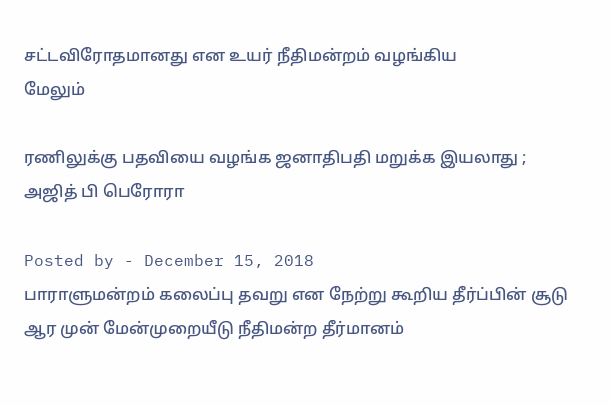சட்டவிரோதமானது என உயர் நீதிமன்றம் வழங்கிய
மேலும்

ரணிலுக்கு பதவியை வழங்க ஜனாதிபதி மறுக்க இயலாது ; அஜித் பி பெரோரா

Posted by - December 15, 2018
பாராளுமன்றம் கலைப்பு தவறு என நேற்று கூறிய தீர்ப்பின் சூடு ஆர முன் மேன்முறையீடு நீதிமன்ற தீர்மானம்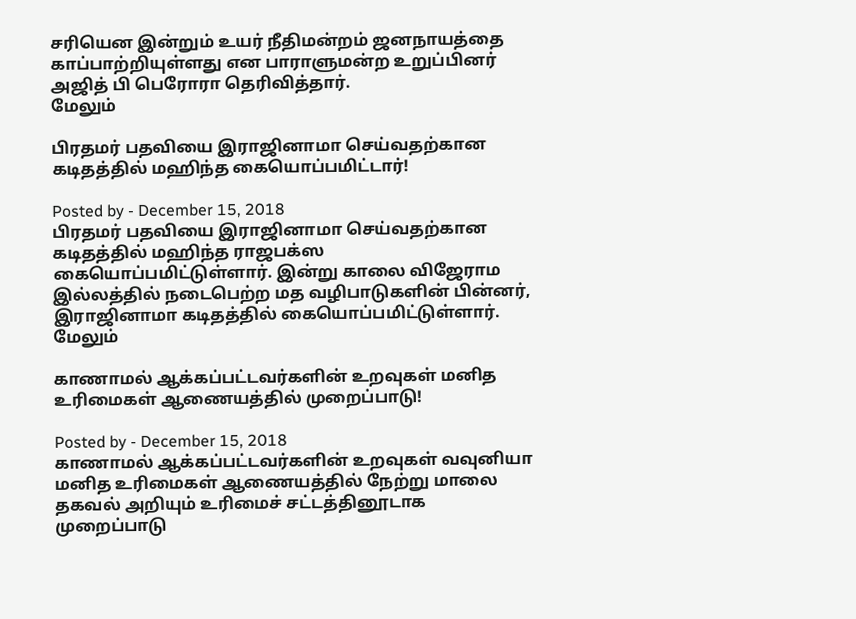சரியென இன்றும் உயர் நீதிமன்றம் ஜனநாயத்தை காப்பாற்றியுள்ளது என பாராளுமன்ற உறுப்பினர் அஜித் பி பெரோரா தெரிவித்தார்.
மேலும்

பிரதமர் பதவியை இராஜினாமா செய்வதற்கான கடிதத்தில் மஹிந்த கையொப்பமிட்டார்!

Posted by - December 15, 2018
பிரதமர் பதவியை இராஜினாமா செய்வதற்கான கடிதத்தில் மஹிந்த ராஜபக்ஸ கையொப்பமிட்டுள்ளார். இன்று காலை விஜேராம இல்லத்தில் நடைபெற்ற மத வழிபாடுகளின் பின்னர், இராஜினாமா கடிதத்தில் கையொப்பமிட்டுள்ளார்.
மேலும்

காணாமல் ஆக்கப்பட்டவர்களின் உறவுகள் மனித உரிமைகள் ஆணையத்தில் முறைப்பாடு!

Posted by - December 15, 2018
காணாமல் ஆக்கப்பட்டவர்களின் உறவுகள் வவுனியா மனித உரிமைகள் ஆணையத்தில் நேற்று மாலை தகவல் அறியும் உரிமைச் சட்டத்தினூடாக முறைப்பாடு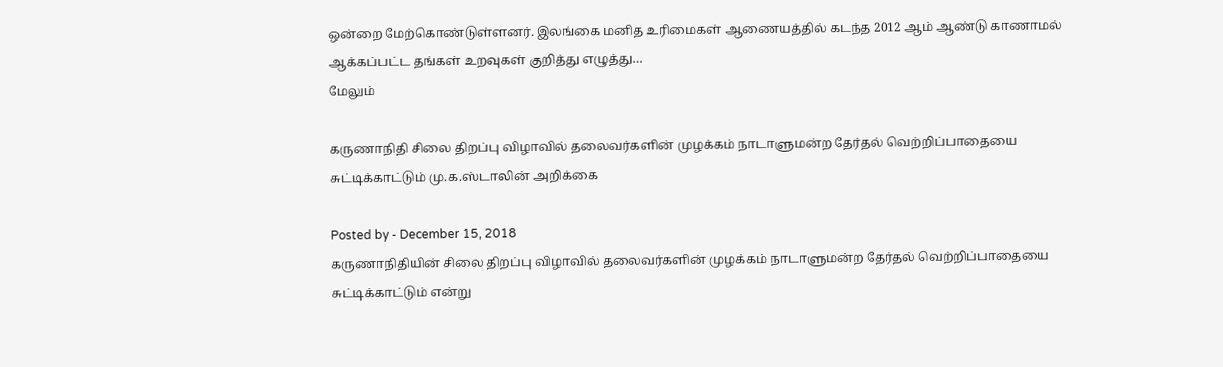ஒன்றை மேற்கொண்டுள்ளனர். இலங்கை மனித உரிமைகள் ஆணையத்தில் கடந்த 2012 ஆம் ஆண்டு காணாமல் ஆக்கப்பட்ட தங்கள் உறவுகள் குறித்து எழுத்து…
மேலும்

கருணாநிதி சிலை திறப்பு விழாவில் தலைவர்களின் முழக்கம் நாடாளுமன்ற தேர்தல் வெற்றிப்பாதையை சுட்டிக்காட்டும் மு.க.ஸ்டாலின் அறிக்கை

Posted by - December 15, 2018
கருணாநிதியின் சிலை திறப்பு விழாவில் தலைவர்களின் முழக்கம் நாடாளுமன்ற தேர்தல் வெற்றிப்பாதையை சுட்டிக்காட்டும் என்று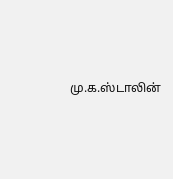மு.க.ஸ்டாலின்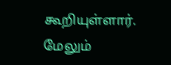கூறியுள்ளார்.
மேலும்